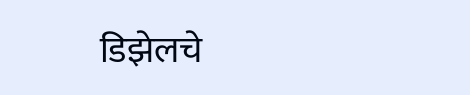डिझेलचे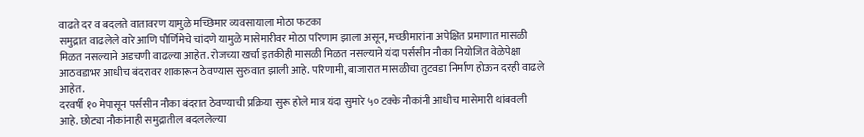वाढते दर व बदलते वातावरण यामुळे मच्छिमार व्यवसायाला मोठा फटका
समुद्रात वाढलेले वारे आणि पौर्णिमेचे चांदणे यामुळे मासेमारीवर मोठा परिणाम झाला असून, मच्छीमारांना अपेक्षित प्रमाणात मासळी मिळत नसल्याने अडचणी वाढल्या आहेत. रोजच्या खर्चा इतकीही मासळी मिळत नसल्याने यंदा पर्ससीन नौका नियोजित वेळेपेक्षा आठवडाभर आधीच बंदरावर शाकारून ठेवण्यास सुरुवात झाली आहे. परिणामी, बाजारात मासळीचा तुटवडा निर्माण होऊन दरही वाढले आहेत.
दरवर्षी १० मेपासून पर्ससीन नौका बंदरात ठेवण्याची प्रक्रिया सुरू होले मात्र यंदा सुमारे ५० टक्के नौकांनी आधीच मासेमारी थांबवली आहे. छोट्या नौकांनाही समुद्रातील बदललेल्या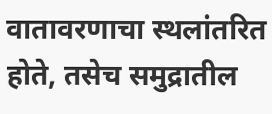वातावरणाचा स्थलांतरित होते, तसेच समुद्रातील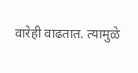वारेही वाढतात. त्यामुळे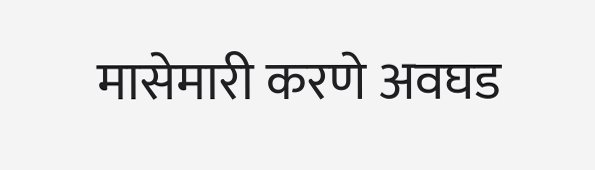मासेमारी करणे अवघड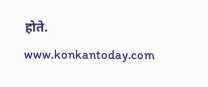होते.
www.konkantoday.com